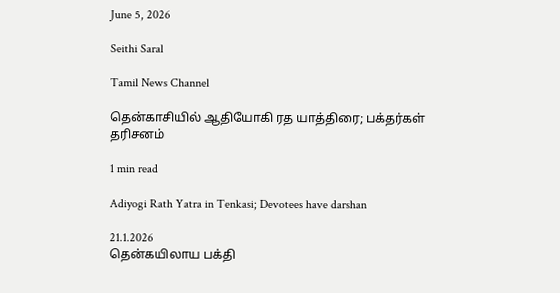June 5, 2026

Seithi Saral

Tamil News Channel

தென்காசியில் ஆதியோகி ரத யாத்திரை; பக்தர்கள் தரிசனம்

1 min read

Adiyogi Rath Yatra in Tenkasi; Devotees have darshan

21.1.2026
தென்கயிலாய பக்தி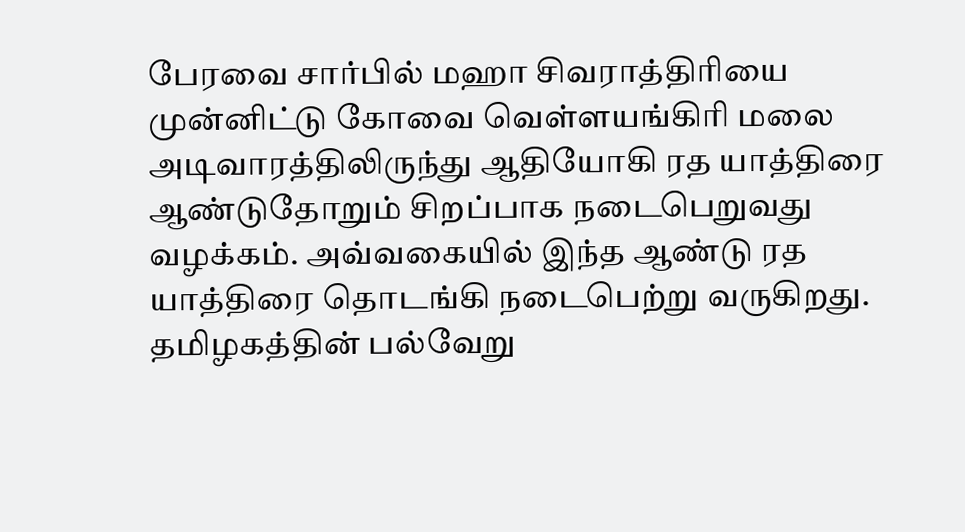பேரவை சார்பில் மஹா சிவராத்திரியை முன்னிட்டு கோவை வெள்ளயங்கிரி மலை அடிவாரத்திலிருந்து ஆதியோகி ரத யாத்திரை ஆண்டுதோறும் சிறப்பாக நடைபெறுவது வழக்கம். அவ்வகையில் இந்த ஆண்டு ரத யாத்திரை தொடங்கி நடைபெற்று வருகிறது. தமிழகத்தின் பல்வேறு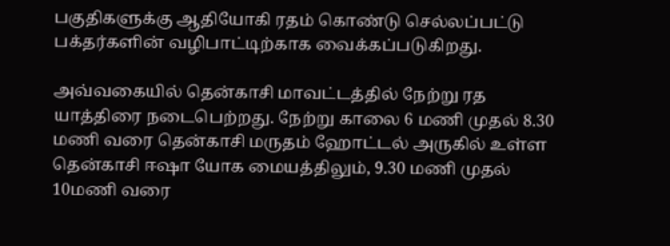பகுதிகளுக்கு ஆதியோகி ரதம் கொண்டு செல்லப்பட்டு பக்தர்களின் வழிபாட்டிற்காக வைக்கப்படுகிறது.

அவ்வகையில் தென்காசி மாவட்டத்தில் நேற்று ரத யாத்திரை நடைபெற்றது. நேற்று காலை 6 மணி முதல் 8.30 மணி வரை தென்காசி மருதம் ஹோட்டல் அருகில் உள்ள தென்காசி ஈஷா யோக மையத்திலும், 9.30 மணி முதல் 10மணி வரை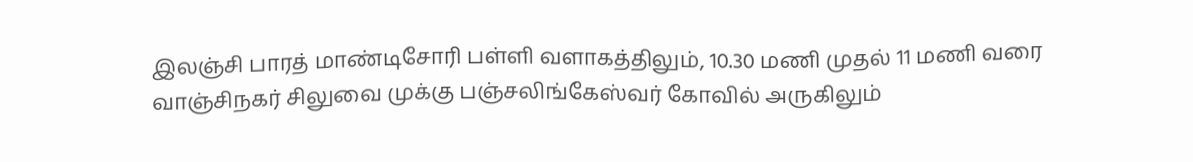இலஞ்சி பாரத் மாண்டிசோரி பள்ளி வளாகத்திலும், 10.30 மணி முதல் 11 மணி வரை வாஞ்சிநகர் சிலுவை முக்கு பஞ்சலிங்கேஸ்வர் கோவில் அருகிலும்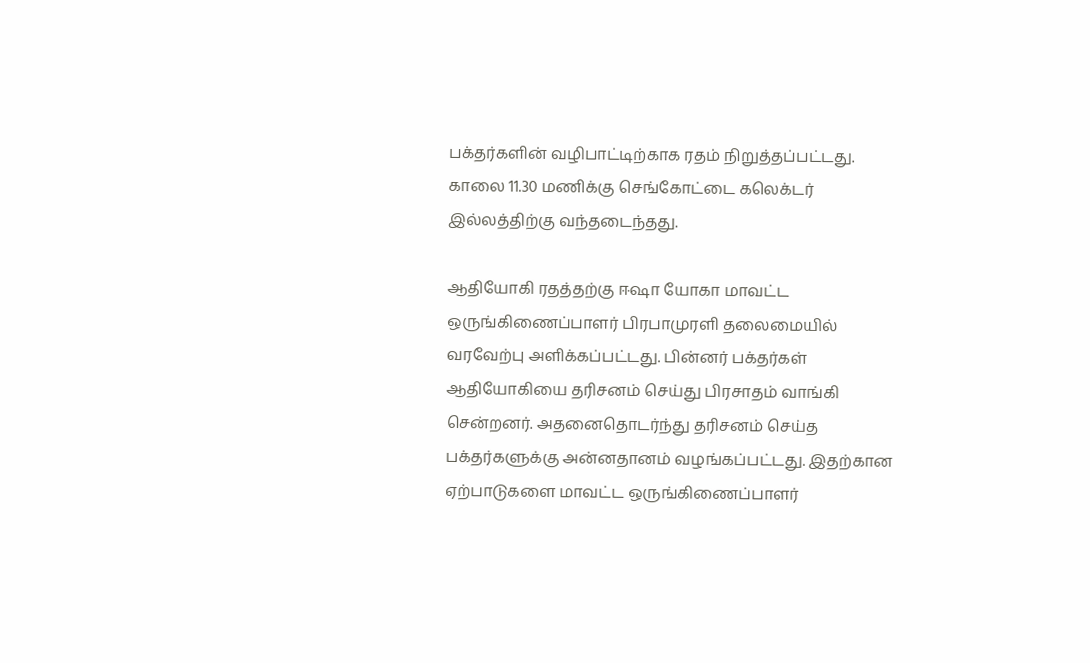பக்தர்களின் வழிபாட்டிற்காக ரதம் நிறுத்தப்பட்டது. காலை 11.30 மணிக்கு செங்கோட்டை கலெக்டர் இல்லத்திற்கு வந்தடைந்தது.

ஆதியோகி ரதத்தற்கு ஈஷா யோகா மாவட்ட ஒருங்கிணைப்பாளர் பிரபாமுரளி தலைமையில் வரவேற்பு அளிக்கப்பட்டது. பின்னர் பக்தர்கள் ஆதியோகியை தரிசனம் செய்து பிரசாதம் வாங்கி சென்றனர். அதனைதொடர்ந்து தரிசனம் செய்த பக்தர்களுக்கு அன்னதானம் வழங்கப்பட்டது. இதற்கான ஏற்பாடுகளை மாவட்ட ஒருங்கிணைப்பாளர்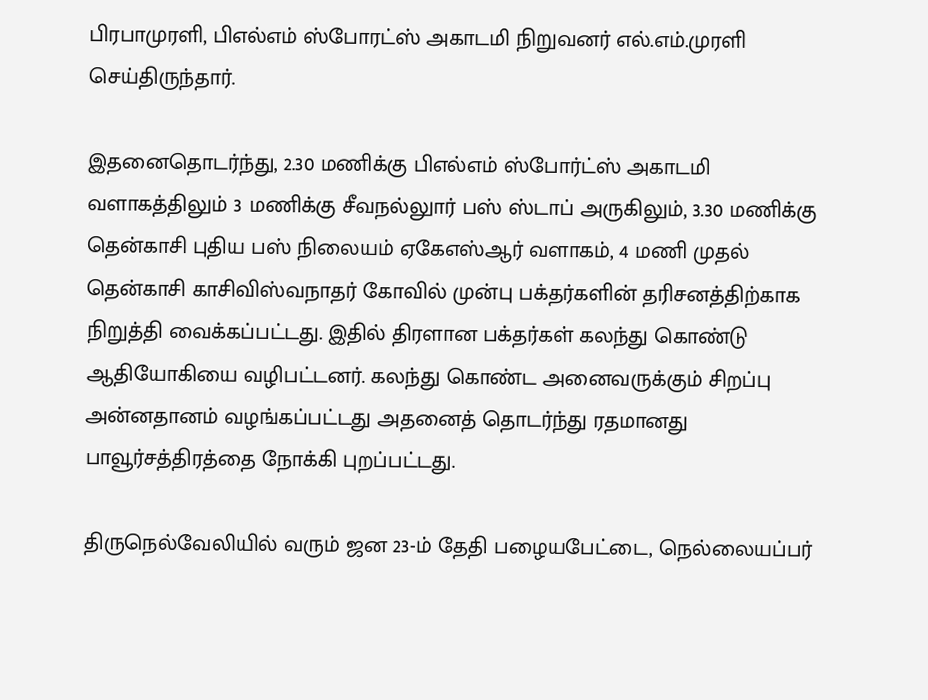பிரபாமுரளி, பிஎல்எம் ஸ்போரட்ஸ் அகாடமி நிறுவனர் எல்.எம்.முரளி செய்திருந்தார்.

இதனைதொடர்ந்து, 2.30 மணிக்கு பிஎல்எம் ஸ்போர்ட்ஸ் அகாடமி வளாகத்திலும் 3 மணிக்கு சீவநல்லுார் பஸ் ஸ்டாப் அருகிலும், 3.30 மணிக்கு தென்காசி புதிய பஸ் நிலையம் ஏகேஎஸ்ஆர் வளாகம், 4 மணி முதல் தென்காசி காசிவிஸ்வநாதர் கோவில் முன்பு பக்தர்களின் தரிசனத்திற்காக நிறுத்தி வைக்கப்பட்டது. இதில் திரளான பக்தர்கள் கலந்து கொண்டு ஆதியோகியை வழிபட்டனர். கலந்து கொண்ட அனைவருக்கும் சிறப்பு அன்னதானம் வழங்கப்பட்டது அதனைத் தொடர்ந்து ரதமானது பாவூர்சத்திரத்தை நோக்கி புறப்பட்டது.

திருநெல்வேலியில் வரும் ஜன 23-ம் தேதி பழையபேட்டை, நெல்லையப்பர்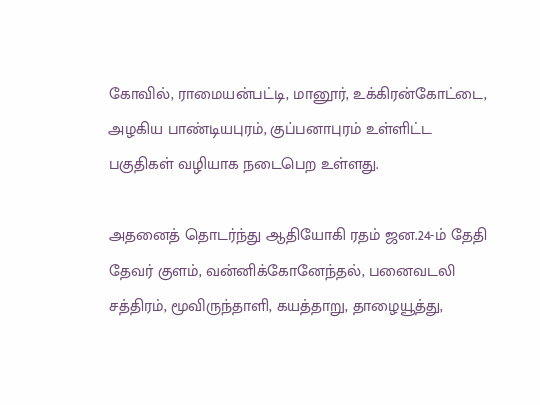கோவில், ராமையன்பட்டி, மானூர், உக்கிரன்கோட்டை, அழகிய பாண்டியபுரம், குப்பனாபுரம் உள்ளிட்ட பகுதிகள் வழியாக நடைபெற உள்ளது.

அதனைத் தொடர்ந்து ஆதியோகி ரதம் ஜன.24-ம் தேதி தேவர் குளம், வன்னிக்கோனேந்தல், பனைவடலி சத்திரம், மூவிருந்தாளி, கயத்தாறு, தாழையூத்து,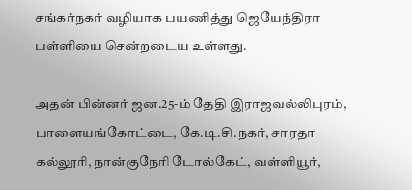சங்கர்நகர் வழியாக பயணித்து ஜெயேந்திரா பள்ளியை சென்றடைய உள்ளது.

அதன் பின்னர் ஜன.25-ம் தேதி இராஜவல்லிபுரம், பாளையங்கோட்டை, கே.டி.சி.நகர், சாரதா கல்லூரி, நான்குநேரி டோல்கேட், வள்ளியூர்,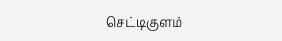செட்டிகுளம்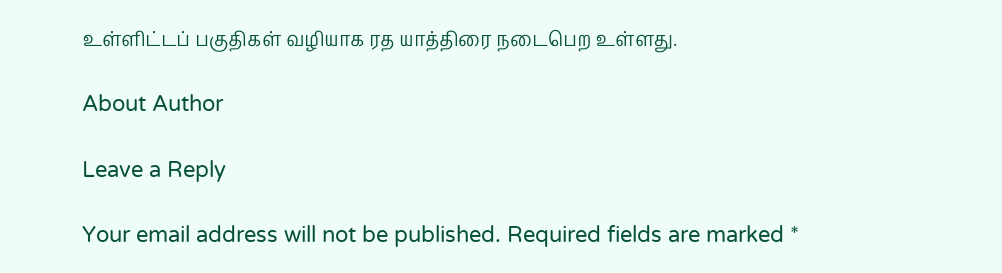உள்ளிட்டப் பகுதிகள் வழியாக ரத யாத்திரை நடைபெற உள்ளது.

About Author

Leave a Reply

Your email address will not be published. Required fields are marked *